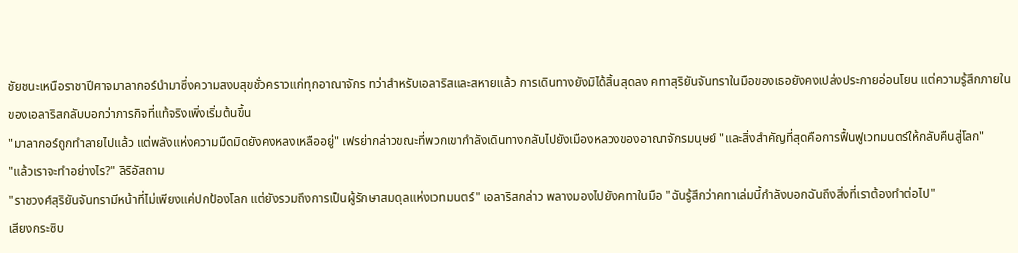ชัยชนะเหนือราชาปีศาจมาลากอร์นำมาซึ่งความสงบสุขชั่วคราวแก่ทุกอาณาจักร ทว่าสำหรับเอลาริสและสหายแล้ว การเดินทางยังมิได้สิ้นสุดลง คทาสุริยันจันทราในมือของเธอยังคงเปล่งประกายอ่อนโยน แต่ความรู้สึกภายในของเอลาริสกลับบอกว่าภารกิจที่แท้จริงเพิ่งเริ่มต้นขึ้น
"มาลากอร์ถูกทำลายไปแล้ว แต่พลังแห่งความมืดมิดยังคงหลงเหลืออยู่" เฟรย่ากล่าวขณะที่พวกเขากำลังเดินทางกลับไปยังเมืองหลวงของอาณาจักรมนุษย์ "และสิ่งสำคัญที่สุดคือการฟื้นฟูเวทมนตร์ให้กลับคืนสู่โลก"
"แล้วเราจะทำอย่างไร?" ลิริอัสถาม
"ราชวงศ์สุริยันจันทรามีหน้าที่ไม่เพียงแค่ปกป้องโลก แต่ยังรวมถึงการเป็นผู้รักษาสมดุลแห่งเวทมนตร์" เอลาริสกล่าว พลางมองไปยังคทาในมือ "ฉันรู้สึกว่าคทาเล่มนี้กำลังบอกฉันถึงสิ่งที่เราต้องทำต่อไป"
เสียงกระซิบ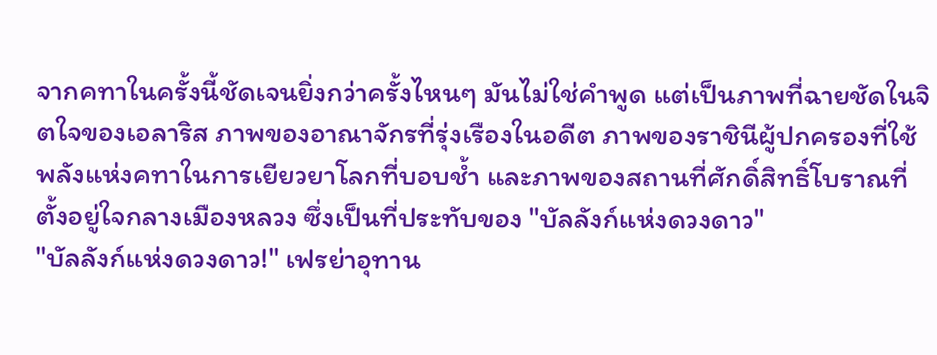จากคทาในครั้งนี้ชัดเจนยิ่งกว่าครั้งไหนๆ มันไม่ใช่คำพูด แต่เป็นภาพที่ฉายชัดในจิตใจของเอลาริส ภาพของอาณาจักรที่รุ่งเรืองในอดีต ภาพของราชินีผู้ปกครองที่ใช้พลังแห่งคทาในการเยียวยาโลกที่บอบช้ำ และภาพของสถานที่ศักดิ์สิทธิ์โบราณที่ตั้งอยู่ใจกลางเมืองหลวง ซึ่งเป็นที่ประทับของ "บัลลังก์แห่งดวงดาว"
"บัลลังก์แห่งดวงดาว!" เฟรย่าอุทาน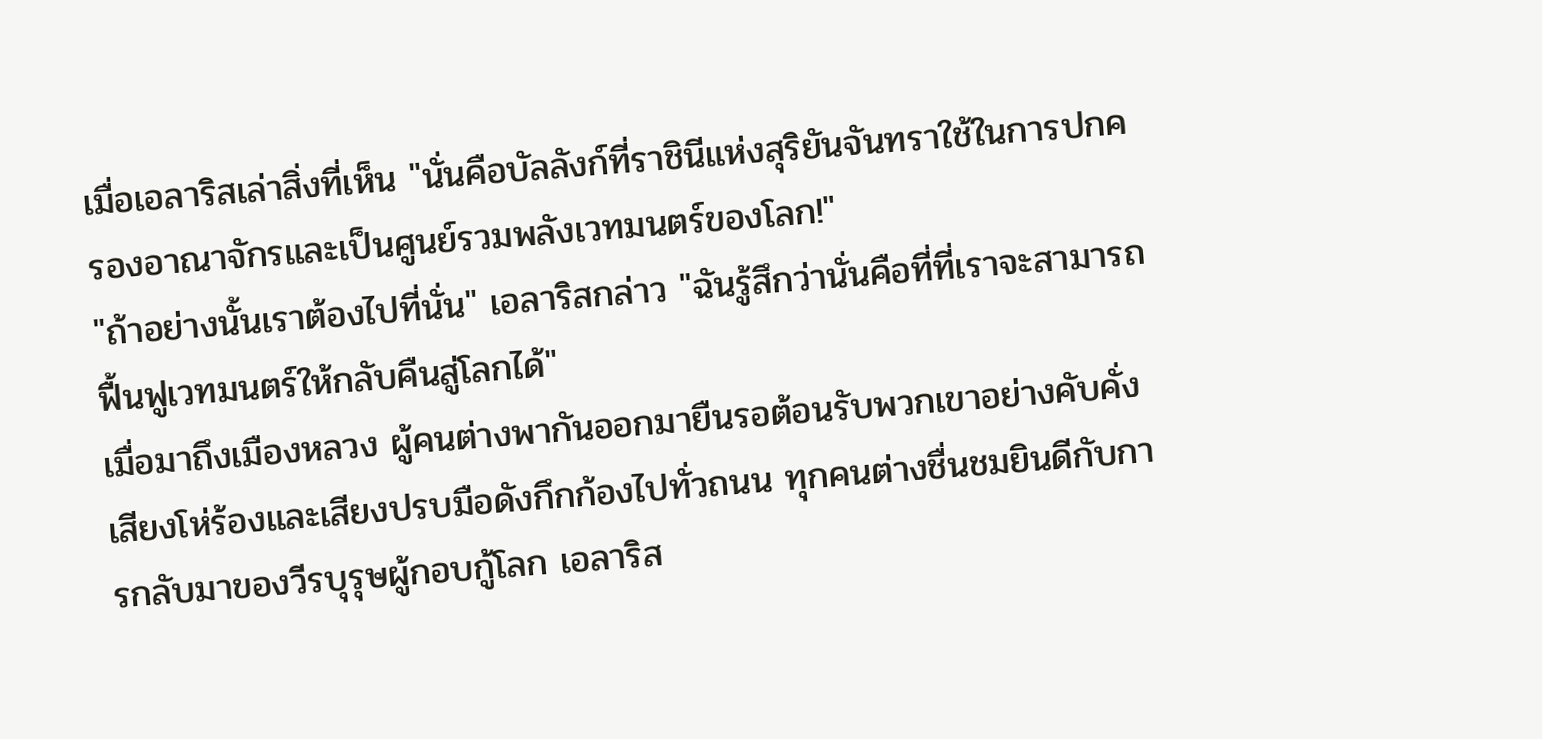เมื่อเอลาริสเล่าสิ่งที่เห็น "นั่นคือบัลลังก์ที่ราชินีแห่งสุริยันจันทราใช้ในการปกครองอาณาจักรและเป็นศูนย์รวมพลังเวทมนตร์ของโลก!"
"ถ้าอย่างนั้นเราต้องไปที่นั่น" เอลาริสกล่าว "ฉันรู้สึกว่านั่นคือที่ที่เราจะสามารถฟื้นฟูเวทมนตร์ให้กลับคืนสู่โลกได้"
เมื่อมาถึงเมืองหลวง ผู้คนต่างพากันออกมายืนรอต้อนรับพวกเขาอย่างคับคั่ง เสียงโห่ร้องและเสียงปรบมือดังกึกก้องไปทั่วถนน ทุกคนต่างชื่นชมยินดีกับการกลับมาของวีรบุรุษผู้กอบกู้โลก เอลาริส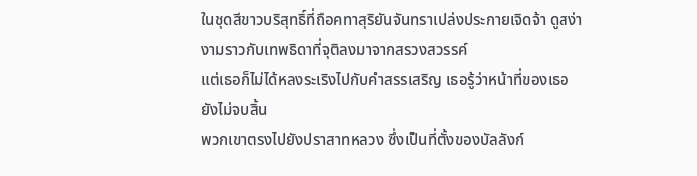ในชุดสีขาวบริสุทธิ์ที่ถือคทาสุริยันจันทราเปล่งประกายเจิดจ้า ดูสง่างามราวกับเทพธิดาที่จุติลงมาจากสรวงสวรรค์
แต่เธอก็ไม่ได้หลงระเริงไปกับคำสรรเสริญ เธอรู้ว่าหน้าที่ของเธอยังไม่จบสิ้น
พวกเขาตรงไปยังปราสาทหลวง ซึ่งเป็นที่ตั้งของบัลลังก์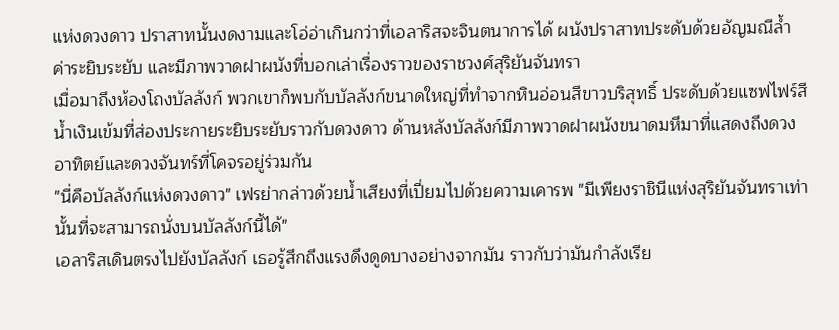แห่งดวงดาว ปราสาทนั้นงดงามและโอ่อ่าเกินกว่าที่เอลาริสจะจินตนาการได้ ผนังปราสาทประดับด้วยอัญมณีล้ำค่าระยิบระยับ และมีภาพวาดฝาผนังที่บอกเล่าเรื่องราวของราชวงศ์สุริยันจันทรา
เมื่อมาถึงห้องโถงบัลลังก์ พวกเขาก็พบกับบัลลังก์ขนาดใหญ่ที่ทำจากหินอ่อนสีขาวบริสุทธิ์ ประดับด้วยแซฟไฟร์สีน้ำเงินเข้มที่ส่องประกายระยิบระยับราวกับดวงดาว ด้านหลังบัลลังก์มีภาพวาดฝาผนังขนาดมหึมาที่แสดงถึงดวงอาทิตย์และดวงจันทร์ที่โคจรอยู่ร่วมกัน
"นี่คือบัลลังก์แห่งดวงดาว" เฟรย่ากล่าวด้วยน้ำเสียงที่เปี่ยมไปด้วยความเคารพ "มีเพียงราชินีแห่งสุริยันจันทราเท่านั้นที่จะสามารถนั่งบนบัลลังก์นี้ได้"
เอลาริสเดินตรงไปยังบัลลังก์ เธอรู้สึกถึงแรงดึงดูดบางอย่างจากมัน ราวกับว่ามันกำลังเรีย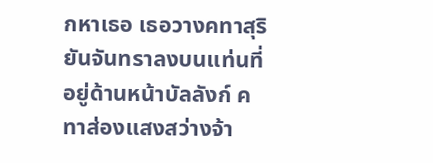กหาเธอ เธอวางคทาสุริยันจันทราลงบนแท่นที่อยู่ด้านหน้าบัลลังก์ คทาส่องแสงสว่างจ้า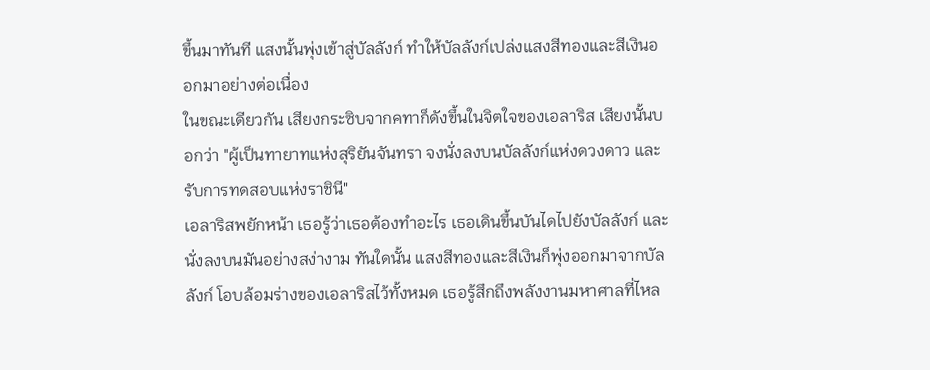ขึ้นมาทันที แสงนั้นพุ่งเข้าสู่บัลลังก์ ทำให้บัลลังก์เปล่งแสงสีทองและสีเงินออกมาอย่างต่อเนื่อง
ในขณะเดียวกัน เสียงกระซิบจากคทาก็ดังขึ้นในจิตใจของเอลาริส เสียงนั้นบอกว่า "ผู้เป็นทายาทแห่งสุริยันจันทรา จงนั่งลงบนบัลลังก์แห่งดวงดาว และรับการทดสอบแห่งราชินี"
เอลาริสพยักหน้า เธอรู้ว่าเธอต้องทำอะไร เธอเดินขึ้นบันไดไปยังบัลลังก์ และนั่งลงบนมันอย่างสง่างาม ทันใดนั้น แสงสีทองและสีเงินก็พุ่งออกมาจากบัลลังก์ โอบล้อมร่างของเอลาริสไว้ทั้งหมด เธอรู้สึกถึงพลังงานมหาศาลที่ไหล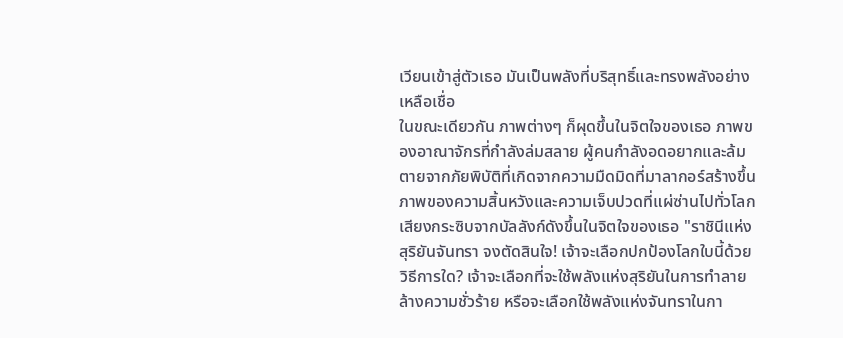เวียนเข้าสู่ตัวเธอ มันเป็นพลังที่บริสุทธิ์และทรงพลังอย่างเหลือเชื่อ
ในขณะเดียวกัน ภาพต่างๆ ก็ผุดขึ้นในจิตใจของเธอ ภาพของอาณาจักรที่กำลังล่มสลาย ผู้คนกำลังอดอยากและล้มตายจากภัยพิบัติที่เกิดจากความมืดมิดที่มาลากอร์สร้างขึ้น ภาพของความสิ้นหวังและความเจ็บปวดที่แผ่ซ่านไปทั่วโลก
เสียงกระซิบจากบัลลังก์ดังขึ้นในจิตใจของเธอ "ราชินีแห่งสุริยันจันทรา จงตัดสินใจ! เจ้าจะเลือกปกป้องโลกใบนี้ด้วยวิธีการใด? เจ้าจะเลือกที่จะใช้พลังแห่งสุริยันในการทำลายล้างความชั่วร้าย หรือจะเลือกใช้พลังแห่งจันทราในกา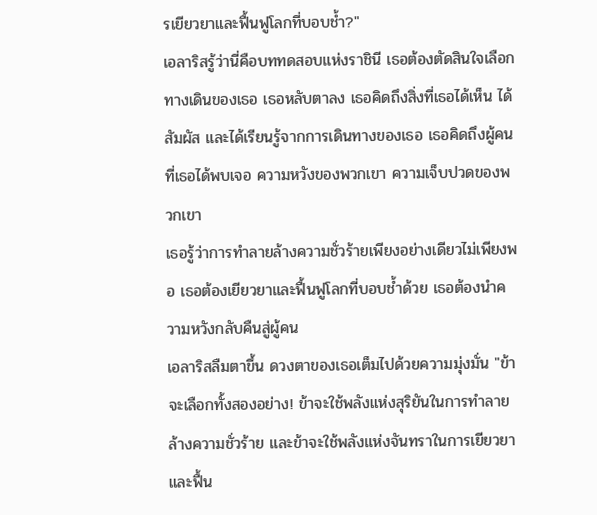รเยียวยาและฟื้นฟูโลกที่บอบช้ำ?"
เอลาริสรู้ว่านี่คือบททดสอบแห่งราชินี เธอต้องตัดสินใจเลือกทางเดินของเธอ เธอหลับตาลง เธอคิดถึงสิ่งที่เธอได้เห็น ได้สัมผัส และได้เรียนรู้จากการเดินทางของเธอ เธอคิดถึงผู้คนที่เธอได้พบเจอ ความหวังของพวกเขา ความเจ็บปวดของพวกเขา
เธอรู้ว่าการทำลายล้างความชั่วร้ายเพียงอย่างเดียวไม่เพียงพอ เธอต้องเยียวยาและฟื้นฟูโลกที่บอบช้ำด้วย เธอต้องนำความหวังกลับคืนสู่ผู้คน
เอลาริสลืมตาขึ้น ดวงตาของเธอเต็มไปด้วยความมุ่งมั่น "ข้าจะเลือกทั้งสองอย่าง! ข้าจะใช้พลังแห่งสุริยันในการทำลายล้างความชั่วร้าย และข้าจะใช้พลังแห่งจันทราในการเยียวยาและฟื้น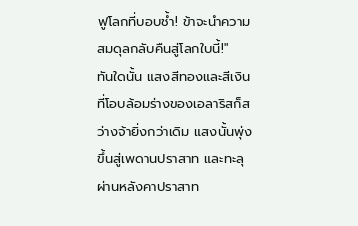ฟูโลกที่บอบช้ำ! ข้าจะนำความสมดุลกลับคืนสู่โลกใบนี้!"
ทันใดนั้น แสงสีทองและสีเงินที่โอบล้อมร่างของเอลาริสก็สว่างจ้ายิ่งกว่าเดิม แสงนั้นพุ่งขึ้นสู่เพดานปราสาท และทะลุผ่านหลังคาปราสาท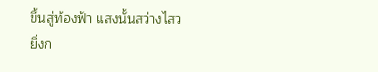ขึ้นสู่ท้องฟ้า แสงนั้นสว่างไสวยิ่งก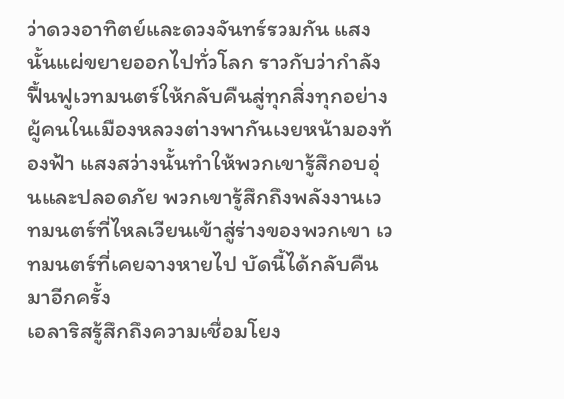ว่าดวงอาทิตย์และดวงจันทร์รวมกัน แสงนั้นแผ่ขยายออกไปทั่วโลก ราวกับว่ากำลังฟื้นฟูเวทมนตร์ให้กลับคืนสู่ทุกสิ่งทุกอย่าง
ผู้คนในเมืองหลวงต่างพากันเงยหน้ามองท้องฟ้า แสงสว่างนั้นทำให้พวกเขารู้สึกอบอุ่นและปลอดภัย พวกเขารู้สึกถึงพลังงานเวทมนตร์ที่ไหลเวียนเข้าสู่ร่างของพวกเขา เวทมนตร์ที่เคยจางหายไป บัดนี้ได้กลับคืนมาอีกครั้ง
เอลาริสรู้สึกถึงความเชื่อมโยง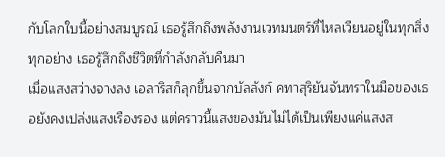กับโลกใบนี้อย่างสมบูรณ์ เธอรู้สึกถึงพลังงานเวทมนตร์ที่ไหลเวียนอยู่ในทุกสิ่งทุกอย่าง เธอรู้สึกถึงชีวิตที่กำลังกลับคืนมา
เมื่อแสงสว่างจางลง เอลาริสก็ลุกขึ้นจากบัลลังก์ คทาสุริยันจันทราในมือของเธอยังคงเปล่งแสงเรืองรอง แต่คราวนี้แสงของมันไม่ได้เป็นเพียงแค่แสงส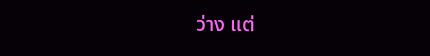ว่าง แต่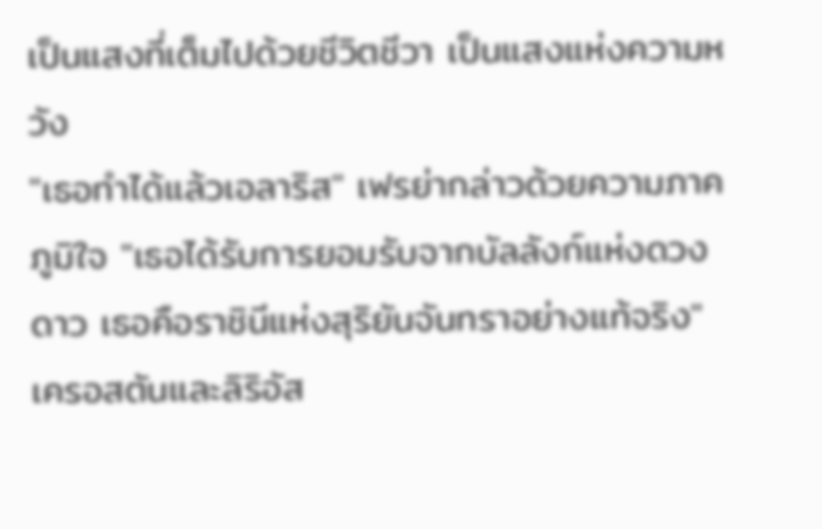เป็นแสงที่เต็มไปด้วยชีวิตชีวา เป็นแสงแห่งความหวัง
"เธอทำได้แล้วเอลาริส" เฟรย่ากล่าวด้วยความภาคภูมิใจ "เธอได้รับการยอมรับจากบัลลังก์แห่งดวงดาว เธอคือราชินีแห่งสุริยันจันทราอย่างแท้จริง"
เครอสตันและลิริอัส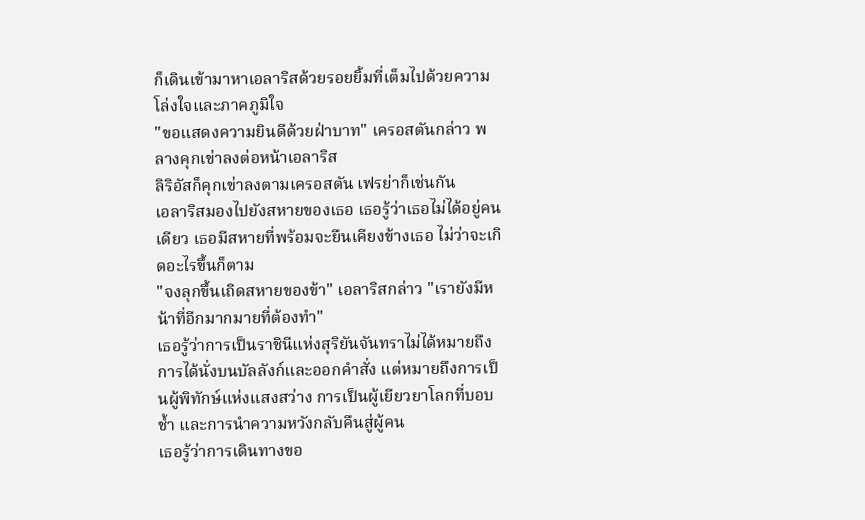ก็เดินเข้ามาหาเอลาริสด้วยรอยยิ้มที่เต็มไปด้วยความโล่งใจและภาคภูมิใจ
"ขอแสดงความยินดีด้วยฝ่าบาท" เครอสตันกล่าว พลางคุกเข่าลงต่อหน้าเอลาริส
ลิริอัสก็คุกเข่าลงตามเครอสตัน เฟรย่าก็เช่นกัน
เอลาริสมองไปยังสหายของเธอ เธอรู้ว่าเธอไม่ได้อยู่คนเดียว เธอมีสหายที่พร้อมจะยืนเคียงข้างเธอ ไม่ว่าจะเกิดอะไรขึ้นก็ตาม
"จงลุกขึ้นเถิดสหายของข้า" เอลาริสกล่าว "เรายังมีหน้าที่อีกมากมายที่ต้องทำ"
เธอรู้ว่าการเป็นราชินีแห่งสุริยันจันทราไม่ได้หมายถึงการได้นั่งบนบัลลังก์และออกคำสั่ง แต่หมายถึงการเป็นผู้พิทักษ์แห่งแสงสว่าง การเป็นผู้เยียวยาโลกที่บอบช้ำ และการนำความหวังกลับคืนสู่ผู้คน
เธอรู้ว่าการเดินทางขอ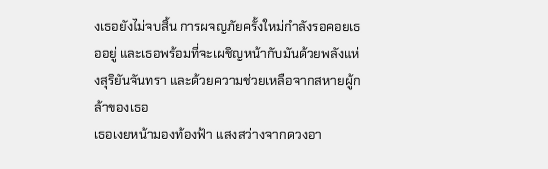งเธอยังไม่จบสิ้น การผจญภัยครั้งใหม่กำลังรอคอยเธออยู่ และเธอพร้อมที่จะเผชิญหน้ากับมันด้วยพลังแห่งสุริยันจันทรา และด้วยความช่วยเหลือจากสหายผู้กล้าของเธอ
เธอเงยหน้ามองท้องฟ้า แสงสว่างจากดวงอา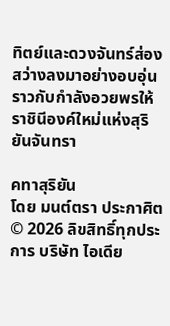ทิตย์และดวงจันทร์ส่องสว่างลงมาอย่างอบอุ่น ราวกับกำลังอวยพรให้ราชินีองค์ใหม่แห่งสุริยันจันทรา

คทาสุริยัน
โดย มนต์ตรา ประกาศิต
© 2026 ลิขสิทธิ์ทุกประการ บริษัท ไอเดีย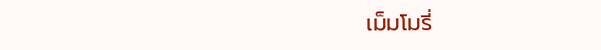เม็มโมรี่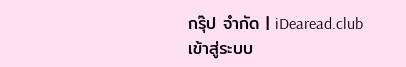กรุ๊ป จำกัด | iDearead.club
เข้าสู่ระบบ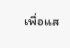เพื่อแส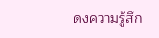ดงความรู้สึก